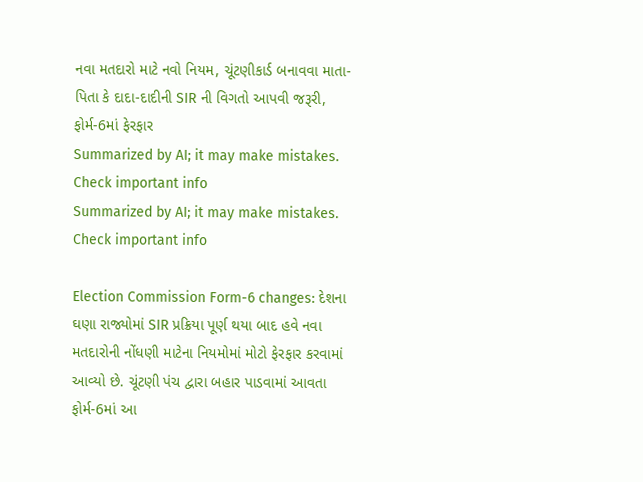નવા મતદારો માટે નવો નિયમ, ચૂંટણીકાર્ડ બનાવવા માતા-પિતા કે દાદા-દાદીની SIR ની વિગતો આપવી જરૂરી, ફોર્મ-6માં ફેરફાર
Summarized by AI; it may make mistakes. Check important info
Summarized by AI; it may make mistakes. Check important info

Election Commission Form-6 changes: દેશના ઘણા રાજ્યોમાં SIR પ્રક્રિયા પૂર્ણ થયા બાદ હવે નવા મતદારોની નોંધણી માટેના નિયમોમાં મોટો ફેરફાર કરવામાં આવ્યો છે. ચૂંટણી પંચ દ્વારા બહાર પાડવામાં આવતા ફોર્મ-6માં આ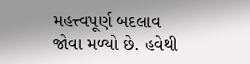મહત્ત્વપૂર્ણ બદલાવ જોવા મળ્યો છે. હવેથી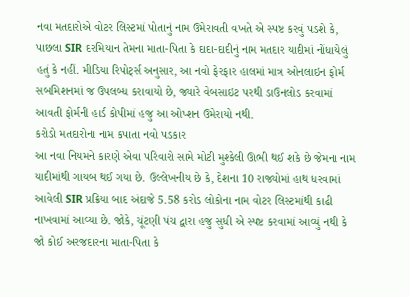નવા મતદારોએ વોટર લિસ્ટમાં પોતાનું નામ ઉમેરાવતી વખતે એ સ્પષ્ટ કરવું પડશે કે, પાછલા SIR દરમિયાન તેમના માતા-પિતા કે દાદા-દાદીનું નામ મતદાર યાદીમાં નોંધાયેલું હતું કે નહીં. મીડિયા રિપોર્ટ્સ અનુસાર, આ નવો ફેરફાર હાલમાં માત્ર ઓનલાઇન ફોર્મ સબમિશનમાં જ ઉપલબ્ધ કરાવાયો છે, જ્યારે વેબસાઇટ પરથી ડાઉનલોડ કરવામાં આવતી ફોર્મની હાર્ડ કોપીમાં હજુ આ ઓપ્શન ઉમેરાયો નથી.
કરોડો મતદારોના નામ કપાતા નવો પડકાર
આ નવા નિયમને કારણે એવા પરિવારો સામે મોટી મુશ્કેલી ઊભી થઈ શકે છે જેમના નામ યાદીમાંથી ગાયબ થઈ ગયા છે. ઉલ્લેખનીય છે કે, દેશના 10 રાજ્યોમાં હાથ ધરવામાં આવેલી SIR પ્રક્રિયા બાદ અંદાજે 5.58 કરોડ લોકોના નામ વોટર લિસ્ટમાંથી કાઢી નાખવામાં આવ્યા છે. જોકે, ચૂંટણી પંચ દ્વારા હજુ સુધી એ સ્પષ્ટ કરવામાં આવ્યું નથી કે જો કોઈ અરજદારના માતા-પિતા કે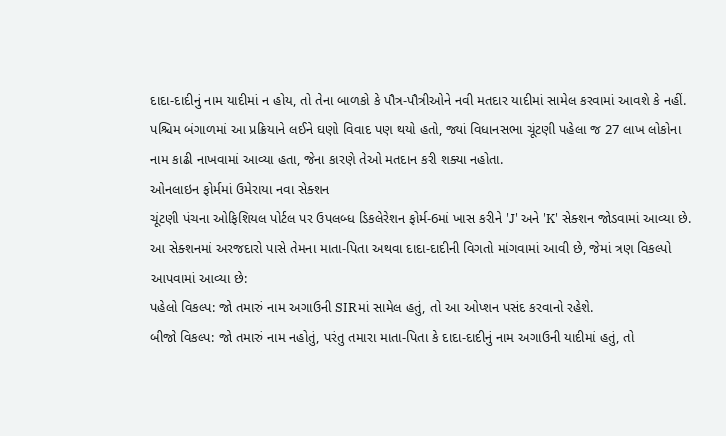દાદા-દાદીનું નામ યાદીમાં ન હોય, તો તેના બાળકો કે પૌત્ર-પૌત્રીઓને નવી મતદાર યાદીમાં સામેલ કરવામાં આવશે કે નહીં. પશ્ચિમ બંગાળમાં આ પ્રક્રિયાને લઈને ઘણો વિવાદ પણ થયો હતો, જ્યાં વિધાનસભા ચૂંટણી પહેલા જ 27 લાખ લોકોના નામ કાઢી નાખવામાં આવ્યા હતા, જેના કારણે તેઓ મતદાન કરી શક્યા નહોતા.
ઓનલાઇન ફોર્મમાં ઉમેરાયા નવા સેક્શન
ચૂંટણી પંચના ઓફિશિયલ પોર્ટલ પર ઉપલબ્ધ ડિકલેરેશન ફોર્મ-6માં ખાસ કરીને 'J' અને 'K' સેક્શન જોડવામાં આવ્યા છે. આ સેક્શનમાં અરજદારો પાસે તેમના માતા-પિતા અથવા દાદા-દાદીની વિગતો માંગવામાં આવી છે, જેમાં ત્રણ વિકલ્પો આપવામાં આવ્યા છે:
પહેલો વિકલ્પ: જો તમારું નામ અગાઉની SIRમાં સામેલ હતું, તો આ ઓપ્શન પસંદ કરવાનો રહેશે.
બીજો વિકલ્પ: જો તમારું નામ નહોતું, પરંતુ તમારા માતા-પિતા કે દાદા-દાદીનું નામ અગાઉની યાદીમાં હતું, તો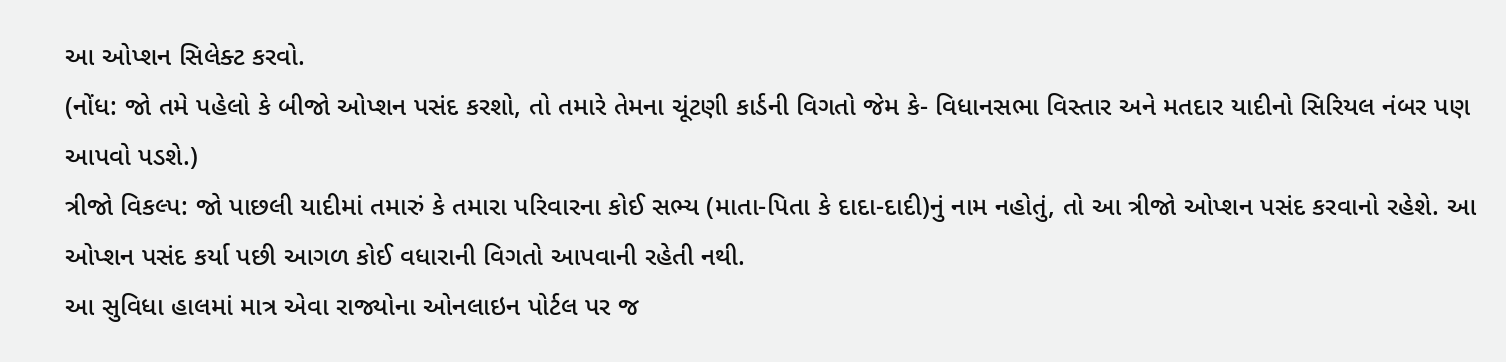આ ઓપ્શન સિલેક્ટ કરવો.
(નોંધ: જો તમે પહેલો કે બીજો ઓપ્શન પસંદ કરશો, તો તમારે તેમના ચૂંટણી કાર્ડની વિગતો જેમ કે- વિધાનસભા વિસ્તાર અને મતદાર યાદીનો સિરિયલ નંબર પણ આપવો પડશે.)
ત્રીજો વિકલ્પ: જો પાછલી યાદીમાં તમારું કે તમારા પરિવારના કોઈ સભ્ય (માતા-પિતા કે દાદા-દાદી)નું નામ નહોતું, તો આ ત્રીજો ઓપ્શન પસંદ કરવાનો રહેશે. આ ઓપ્શન પસંદ કર્યા પછી આગળ કોઈ વધારાની વિગતો આપવાની રહેતી નથી.
આ સુવિધા હાલમાં માત્ર એવા રાજ્યોના ઓનલાઇન પોર્ટલ પર જ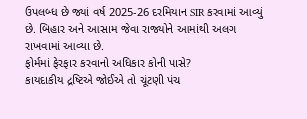ઉપલબ્ધ છે જ્યાં વર્ષ 2025-26 દરમિયાન SIR કરવામાં આવ્યું છે. બિહાર અને આસામ જેવા રાજ્યોને આમાંથી અલગ રાખવામાં આવ્યા છે.
ફોર્મમાં ફેરફાર કરવાનો અધિકાર કોની પાસે?
કાયદાકીય દ્રષ્ટિએ જોઈએ તો ચૂંટણી પંચ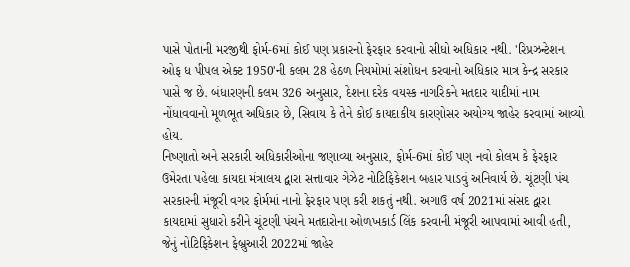પાસે પોતાની મરજીથી ફોર્મ-6માં કોઈ પણ પ્રકારનો ફેરફાર કરવાનો સીધો અધિકાર નથી. 'રિપ્રઝન્ટેશન ઓફ ધ પીપલ એક્ટ 1950'ની કલમ 28 હેઠળ નિયમોમાં સંશોધન કરવાનો અધિકાર માત્ર કેન્દ્ર સરકાર પાસે જ છે. બંધારણની કલમ 326 અનુસાર, દેશના દરેક વયસ્ક નાગરિકને મતદાર યાદીમાં નામ નોંધાવવાનો મૂળભૂત અધિકાર છે, સિવાય કે તેને કોઈ કાયદાકીય કારણોસર અયોગ્ય જાહેર કરવામાં આવ્યો હોય.
નિષ્ણાતો અને સરકારી અધિકારીઓના જણાવ્યા અનુસાર, ફોર્મ-6માં કોઈ પણ નવો કોલમ કે ફેરફાર ઉમેરતા પહેલા કાયદા મંત્રાલય દ્વારા સત્તાવાર ગેઝેટ નોટિફિકેશન બહાર પાડવું અનિવાર્ય છે. ચૂંટણી પંચ સરકારની મંજૂરી વગર ફોર્મમાં નાનો ફેરફાર પણ કરી શકતું નથી. અગાઉ વર્ષ 2021માં સંસદ દ્વારા કાયદામાં સુધારો કરીને ચૂંટણી પંચને મતદારોના ઓળખકાર્ડ લિંક કરવાની મંજૂરી આપવામાં આવી હતી, જેનું નોટિફિકેશન ફેબ્રુઆરી 2022માં જાહેર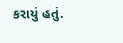કરાયું હતું.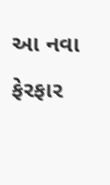આ નવા ફેરફાર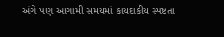અંગે પણ આગામી સમયમાં કાયદાકીય સ્પષ્ટતા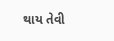થાય તેવી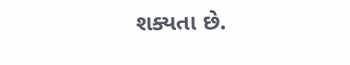શક્યતા છે.